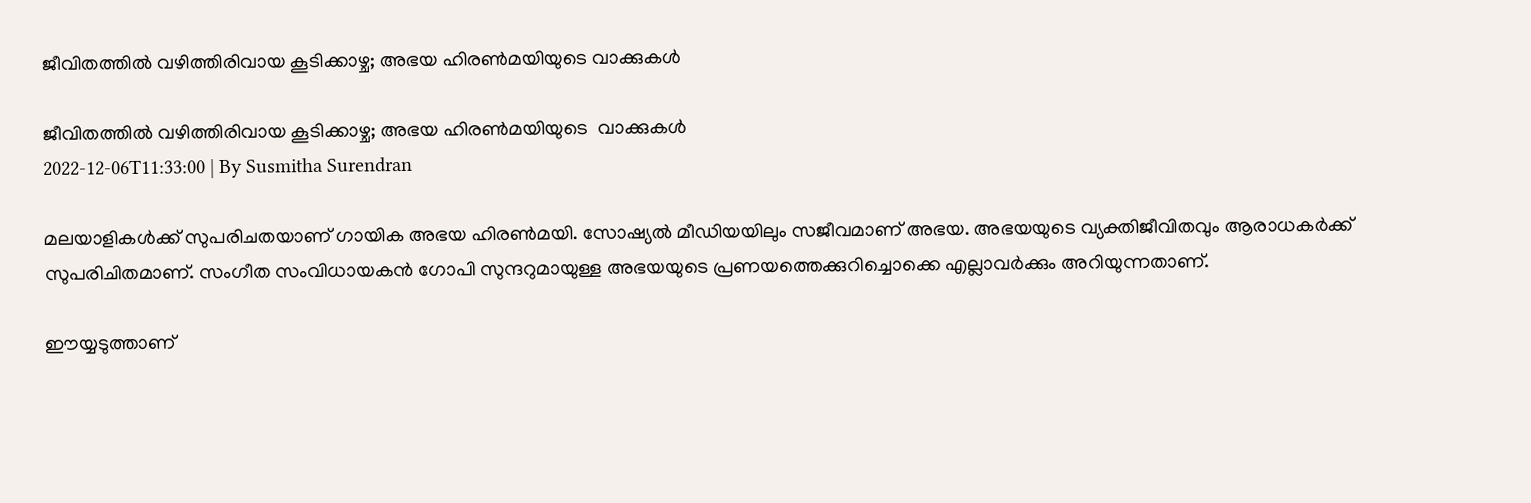ജീവിതത്തില്‍ വഴിത്തിരിവായ കൂടിക്കാഴ്ച; അഭയ ഹിരണ്‍മയിയുടെ വാക്കുകൾ

ജീവിതത്തില്‍ വഴിത്തിരിവായ കൂടിക്കാഴ്ച; അഭയ ഹിരണ്‍മയിയുടെ  വാക്കുകൾ
2022-12-06T11:33:00 | By Susmitha Surendran

മലയാളികള്‍ക്ക് സുപരിചതയാണ് ഗായിക അഭയ ഹിരണ്‍മയി. സോഷ്യല്‍ മീഡിയയിലും സജീവമാണ് അഭയ. അഭയയുടെ വ്യക്തിജീവിതവും ആരാധകര്‍ക്ക് സുപരിചിതമാണ്. സംഗീത സംവിധായകന്‍ ഗോപി സുന്ദറുമായുള്ള അഭയയുടെ പ്രണയത്തെക്കുറിച്ചൊക്കെ എല്ലാവര്‍ക്കും അറിയുന്നതാണ്.

ഈയ്യടുത്താണ്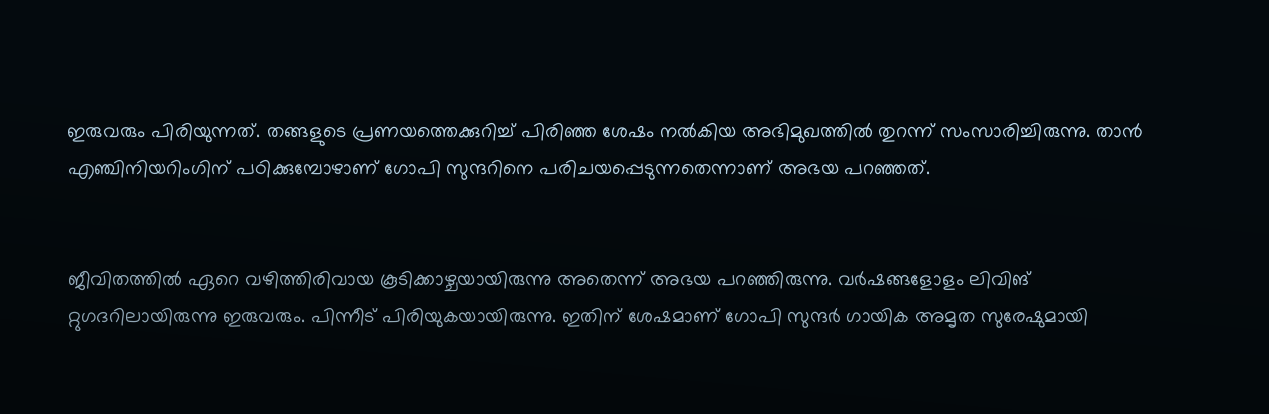ഇരുവരും പിരിയുന്നത്. തങ്ങളുടെ പ്രണയത്തെക്കുറിച്ച് പിരിഞ്ഞ ശേഷം നല്‍കിയ അഭിമുഖത്തില്‍ തുറന്ന് സംസാരിച്ചിരുന്നു. താന്‍ എഞ്ചിനിയറിംഗിന് പഠിക്കുമ്പോഴാണ് ഗോപി സുന്ദറിനെ പരിചയപ്പെടുന്നതെന്നാണ് അഭയ പറഞ്ഞത്.


ജീവിതത്തില്‍ ഏറെ വഴിത്തിരിവായ കൂടിക്കാഴ്ചയായിരുന്നു അതെന്ന് അഭയ പറഞ്ഞിരുന്നു. വര്‍ഷങ്ങളോളം ലിവിങ് റ്റുഗദറിലായിരുന്നു ഇരുവരും. പിന്നീട് പിരിയുകയായിരുന്നു. ഇതിന് ശേഷമാണ് ഗോപി സുന്ദര്‍ ഗായിക അമൃത സുരേഷുമായി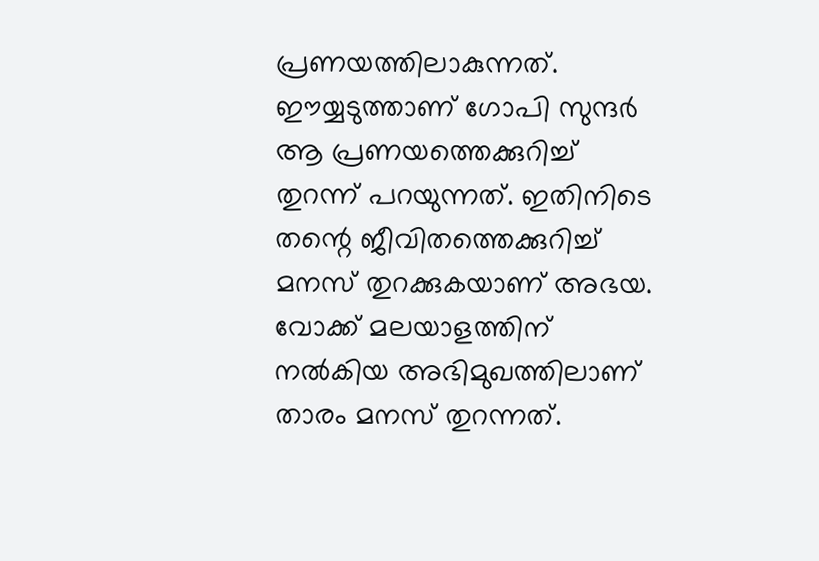പ്രണയത്തിലാകുന്നത്. ഈയ്യടുത്താണ് ഗോപി സുന്ദര്‍ ആ പ്രണയത്തെക്കുറിച്ച് തുറന്ന് പറയുന്നത്. ഇതിനിടെ തന്റെ ജീവിതത്തെക്കുറിച്ച് മനസ് തുറക്കുകയാണ് അഭയ. വോക്ക് മലയാളത്തിന് നല്‍കിയ അഭിമുഖത്തിലാണ് താരം മനസ് തുറന്നത്.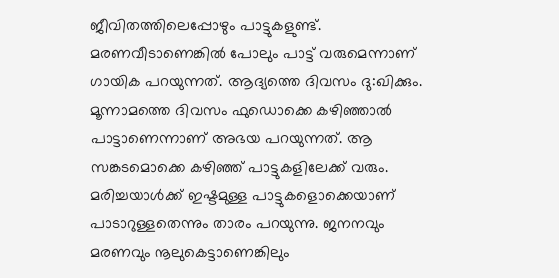ജീവിതത്തിലെപ്പോഴും പാട്ടുകളുണ്ട്. മരണവീടാണെങ്കില്‍ പോലും പാട്ട് വരുമെന്നാണ് ഗായിക പറയുന്നത്. ആദ്യത്തെ ദിവസം ദു:ഖിക്കും. മൂന്നാമത്തെ ദിവസം ഫുഡൊക്കെ കഴിഞ്ഞാല്‍ പാട്ടാണെന്നാണ് അഭയ പറയുന്നത്. ആ സങ്കടമൊക്കെ കഴിഞ്ഞ് പാട്ടുകളിലേക്ക് വരും. മരിച്ചയാള്‍ക്ക് ഇഷ്ടമുള്ള പാട്ടുകളൊക്കെയാണ് പാടാറുള്ളതെന്നും താരം പറയുന്നു. ജനനവും മരണവും നൂലുകെട്ടാണെങ്കിലും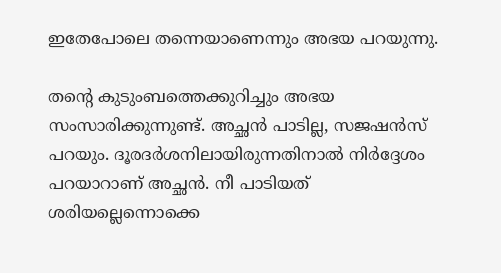ഇതേപോലെ തന്നെയാണെന്നും അഭയ പറയുന്നു.

തന്റെ കുടുംബത്തെക്കുറിച്ചും അഭയ സംസാരിക്കുന്നുണ്ട്. അച്ഛന്‍ പാടില്ല, സജഷന്‍സ് പറയും. ദൂരദര്‍ശനിലായിരുന്നതിനാല്‍ നിർദ്ദേശം പറയാറാണ് അച്ഛന്‍. നീ പാടിയത് ശരിയല്ലെന്നൊക്കെ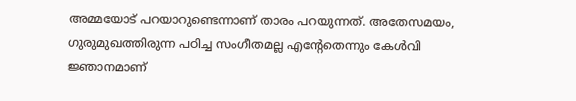അമ്മയോട് പറയാറുണ്ടെന്നാണ് താരം പറയുന്നത്. അതേസമയം, ഗുരുമുഖത്തിരുന്ന പഠിച്ച സംഗീതമല്ല എന്റേതെന്നും കേള്‍വി ജ്ഞാനമാണ്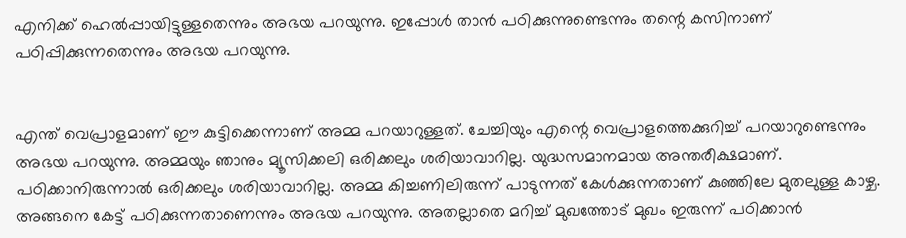എനിക്ക് ഹെല്‍പ്പായിട്ടുള്ളതെന്നും അഭയ പറയുന്നു. ഇപ്പോള്‍ താന്‍ പഠിക്കുന്നുണ്ടെന്നും തന്റെ കസിനാണ് പഠിപ്പിക്കുന്നതെന്നും അഭയ പറയുന്നു.


എന്ത് വെപ്രാളമാണ് ഈ കുട്ടിക്കെന്നാണ് അമ്മ പറയാറുള്ളത്. ചേച്ചിയും എന്റെ വെപ്രാളത്തെക്കുറിച്ച് പറയാറുണ്ടെന്നും അഭയ പറയുന്നു. അമ്മയും ഞാനും മ്യൂസിക്കലി ഒരിക്കലും ശരിയാവാറില്ല. യുദ്ധസമാനമായ അന്തരീക്ഷമാണ്. പഠിക്കാനിരുന്നാല്‍ ഒരിക്കലും ശരിയാവാറില്ല. അമ്മ കിച്ചണിലിരുന്ന് പാടുന്നത് കേള്‍ക്കുന്നതാണ് കുഞ്ഞിലേ മുതലുള്ള കാഴ്ച. അങ്ങനെ കേട്ട് പഠിക്കുന്നതാണെന്നും അഭയ പറയുന്നു. അതല്ലാതെ മറിച്ച് മുഖത്തോട് മുഖം ഇരുന്ന് പഠിക്കാന്‍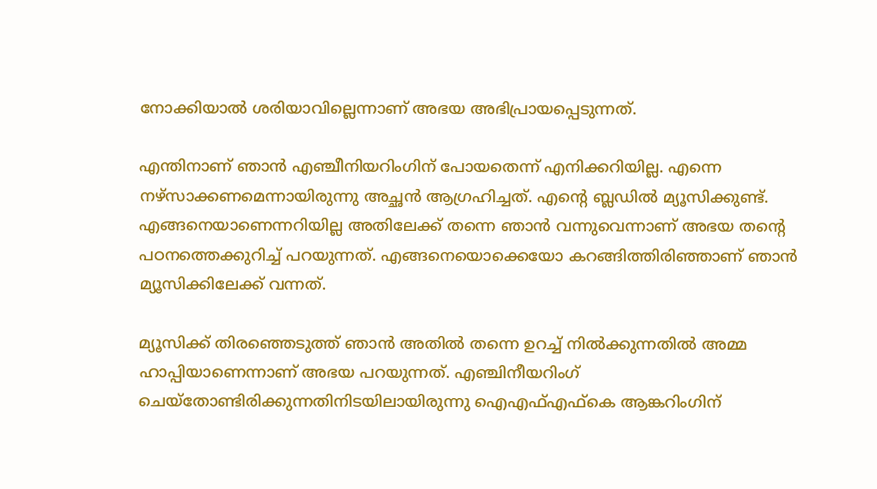നോക്കിയാല്‍ ശരിയാവില്ലെന്നാണ് അഭയ അഭിപ്രായപ്പെടുന്നത്.

എന്തിനാണ് ഞാന്‍ എഞ്ചീനിയറിംഗിന് പോയതെന്ന് എനിക്കറിയില്ല. എന്നെ നഴ്സാക്കണമെന്നായിരുന്നു അച്ഛന്‍ ആഗ്രഹിച്ചത്. എന്റെ ബ്ലഡില്‍ മ്യൂസിക്കുണ്ട്. എങ്ങനെയാണെന്നറിയില്ല അതിലേക്ക് തന്നെ ഞാന്‍ വന്നുവെന്നാണ് അഭയ തന്റെ പഠനത്തെക്കുറിച്ച് പറയുന്നത്. എങ്ങനെയൊക്കെയോ കറങ്ങിത്തിരിഞ്ഞാണ് ഞാന്‍ മ്യൂസിക്കിലേക്ക് വന്നത്.

മ്യൂസിക്ക് തിരഞ്ഞെടുത്ത് ഞാന്‍ അതില്‍ തന്നെ ഉറച്ച് നില്‍ക്കുന്നതില്‍ അമ്മ ഹാപ്പിയാണെന്നാണ് അഭയ പറയുന്നത്. എഞ്ചിനീയറിംഗ് ചെയ്തോണ്ടിരിക്കുന്നതിനിടയിലായിരുന്നു ഐഎഫ്എഫ്കെ ആങ്കറിംഗിന്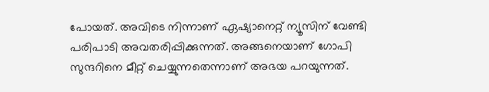പോയത്. അവിടെ നിന്നാണ് ഏഷ്യാനെറ്റ് ന്യൂസിന് വേണ്ടി പരിപാടി അവതരിപ്പിക്കുന്നത്. അങ്ങനെയാണ് ഗോപി സുന്ദറിനെ മീറ്റ് ചെയ്യുന്നതെന്നാണ് അഭയ പറയുന്നത്.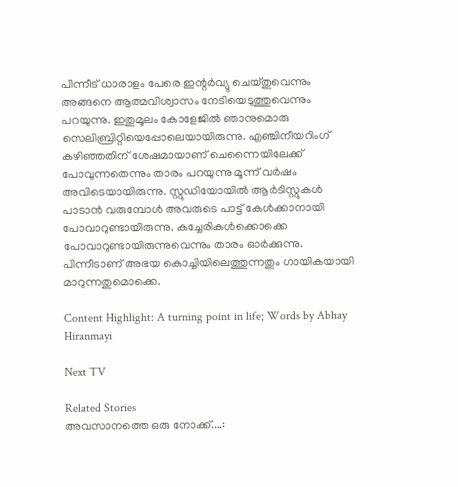പിന്നീട് ധാരാളം പേരെ ഇന്റര്‍വ്യു ചെയ്തുവെന്നും അങ്ങനെ ആത്മവിശ്വാസം നേടിയെടുത്തുവെന്നും പറയുന്നു. ഇതുമൂലം കോളേജില്‍ ഞാനുമൊരു സെലിബ്രിറ്റിയെപ്പോലെയായിരുന്നു. എഞ്ചിനീയറിംഗ് കഴിഞ്ഞതിന് ശേഷമായാണ് ചെന്നൈയിലേക്ക് പോവുന്നതെന്നും താരം പറയുന്നു മൂന്ന് വര്‍ഷം അവിടെയായിരുന്നു. സ്റ്റുഡിയോയില്‍ ആര്‍ടിസ്റ്റുകള്‍ പാടാന്‍ വരുമ്പോള്‍ അവരുടെ പാട്ട് കേള്‍ക്കാനായി പോവാറുണ്ടായിരുന്നു. കച്ചേരികള്‍ക്കൊക്കെ പോവാറുണ്ടായിരുന്നുവെന്നും താരം ഓര്‍ക്കുന്നു. പിന്നീടാണ് അഭയ കൊച്ചിയിലെത്തുന്നതും ഗായികയായി മാറുന്നതുമൊക്കെ.

Content Highlight: A turning point in life; Words by Abhay Hiranmayi

Next TV

Related Stories
അവസാനത്തെ ഒരു നോക്ക്....: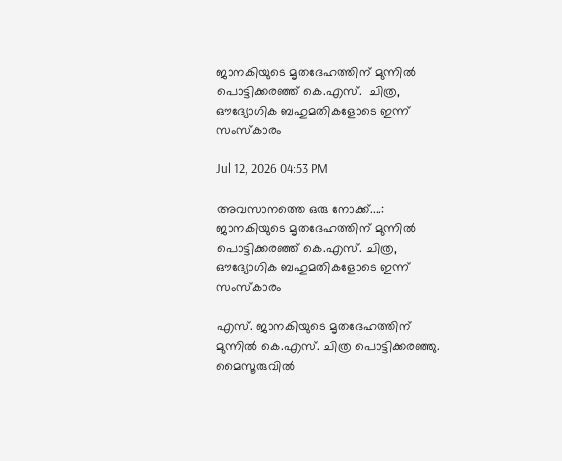ജാനകിയുടെ മൃതദേഹത്തിന് മുന്നിൽ പൊട്ടിക്കരഞ്ഞ് കെ.എസ്.  ചിത്ര, ഔദ്യോഗിക ബഹുമതികളോടെ ഇന്ന് സംസ്കാരം

Jul 12, 2026 04:53 PM

അവസാനത്തെ ഒരു നോക്ക്....: ജാനകിയുടെ മൃതദേഹത്തിന് മുന്നിൽ പൊട്ടിക്കരഞ്ഞ് കെ.എസ്. ചിത്ര, ഔദ്യോഗിക ബഹുമതികളോടെ ഇന്ന് സംസ്കാരം

എസ്. ജാനകിയുടെ മൃതദേഹത്തിന് മുന്നിൽ കെ.എസ്. ചിത്ര പൊട്ടിക്കരഞ്ഞു. മൈസൂരുവിൽ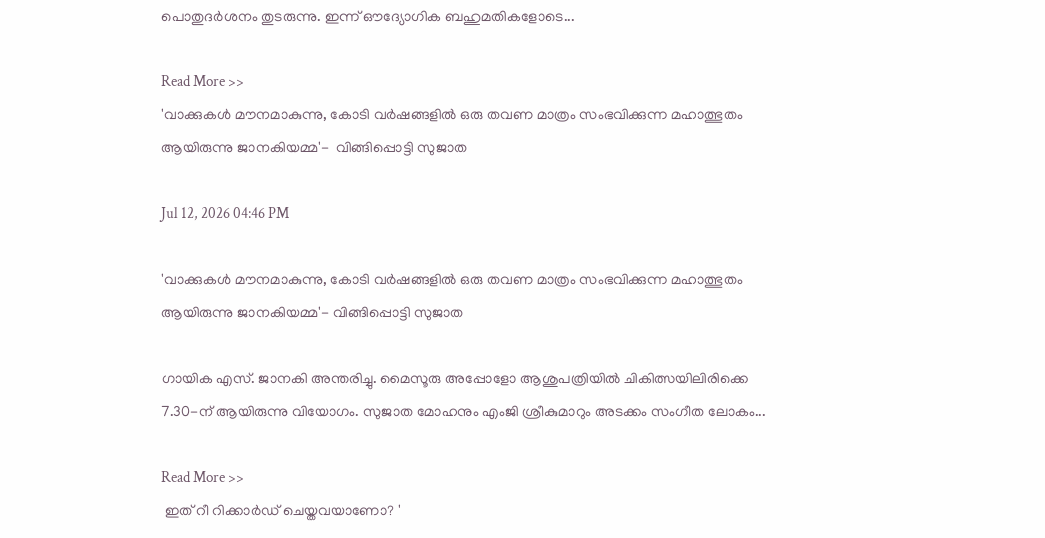പൊതുദർശനം തുടരുന്നു. ഇന്ന് ഔദ്യോഗിക ബഹുമതികളോടെ...

Read More >>
'വാക്കുകൾ മൗനമാകുന്നു, കോടി വർഷങ്ങളിൽ ഒരു തവണ മാത്രം സംഭവിക്കുന്ന മഹാത്ഭുതം ആയിരുന്നു ജാനകിയമ്മ'-  വിങ്ങിപ്പൊട്ടി സുജാത

Jul 12, 2026 04:46 PM

'വാക്കുകൾ മൗനമാകുന്നു, കോടി വർഷങ്ങളിൽ ഒരു തവണ മാത്രം സംഭവിക്കുന്ന മഹാത്ഭുതം ആയിരുന്നു ജാനകിയമ്മ'- വിങ്ങിപ്പൊട്ടി സുജാത

ഗായിക എസ്. ജാനകി അന്തരിച്ചു. മൈസൂരു അപ്പോളോ ആശുപത്രിയിൽ ചികിത്സയിലിരിക്കെ 7.30-ന് ആയിരുന്നു വിയോഗം. സുജാത മോഹനും എംജി ശ്രീകുമാറും അടക്കം സംഗീത ലോകം...

Read More >>
 ഇത് റീ റിക്കാർഡ് ചെയ്തവയാണോ? '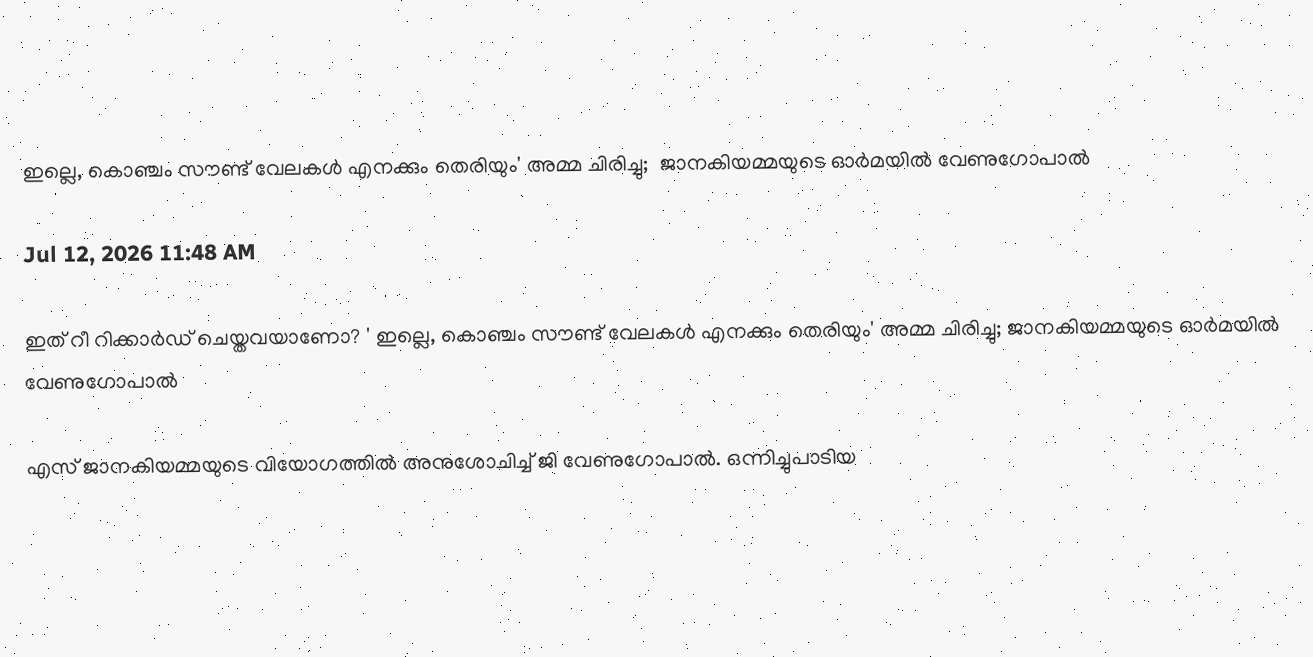ഇല്ലെ, കൊഞ്ചം സൗണ്ട് വേലകൾ എനക്കും തെരിയും' അമ്മ ചിരിച്ചു;  ജാനകിയമ്മയുടെ ഓർമയിൽ വേണുഗോപാൽ

Jul 12, 2026 11:48 AM

ഇത് റീ റിക്കാർഡ് ചെയ്തവയാണോ? ' ഇല്ലെ, കൊഞ്ചം സൗണ്ട് വേലകൾ എനക്കും തെരിയും' അമ്മ ചിരിച്ചു; ജാനകിയമ്മയുടെ ഓർമയിൽ വേണുഗോപാൽ

എസ് ജാനകിയമ്മയുടെ വിയോഗത്തിൽ അനുശോചിച്ച് ജി വേണുഗോപാൽ. ഒന്നിച്ചുപാടിയ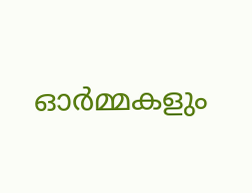ഓർമ്മകളും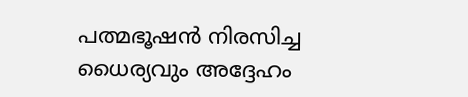പത്മഭൂഷൻ നിരസിച്ച ധൈര്യവും അദ്ദേഹം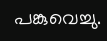പങ്കുവെച്ചു.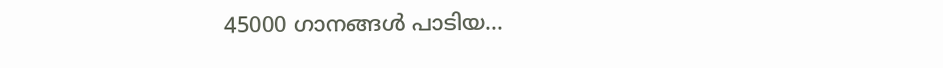45000 ഗാനങ്ങൾ പാടിയ...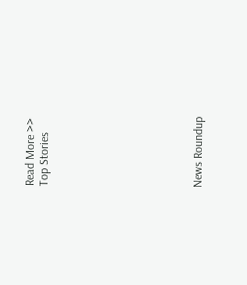Read More >>
Top Stories










News Roundup